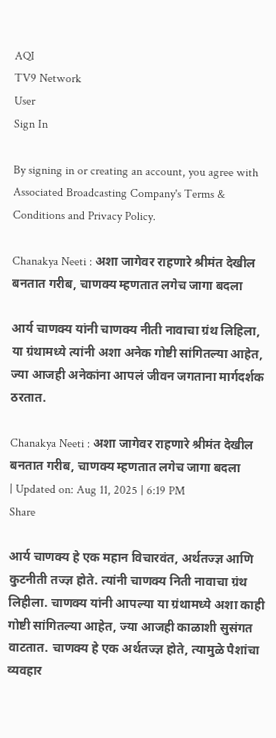AQI
TV9 Network
User
Sign In

By signing in or creating an account, you agree with Associated Broadcasting Company's Terms & Conditions and Privacy Policy.

Chanakya Neeti : अशा जागेवर राहणारे श्रीमंत देखील बनतात गरीब, चाणक्य म्हणतात लगेच जागा बदला

आर्य चाणक्य यांनी चाणक्य नीती नावाचा ग्रंथ लिहिला, या ग्रंथामध्ये त्यांनी अशा अनेक गोष्टी सांगितल्या आहेत, ज्या आजही अनेकांना आपलं जीवन जगताना मार्गदर्शक ठरतात.

Chanakya Neeti : अशा जागेवर राहणारे श्रीमंत देखील बनतात गरीब, चाणक्य म्हणतात लगेच जागा बदला
| Updated on: Aug 11, 2025 | 6:19 PM
Share

आर्य चाणक्य हे एक महान विचारवंत, अर्थतज्ज्ञ आणि कुटनीती तज्ज्ञ होते. त्यांनी चाणक्य निती नावाचा ग्रंथ लिहीला. चाणक्य यांनी आपल्या या ग्रंथामध्ये अशा काही गोष्टी सांगितल्या आहेत, ज्या आजही काळाशी सुसंगत वाटतात. चाणक्य हे एक अर्थतज्ज्ञ होते, त्यामुळे पैशांचा व्यवहार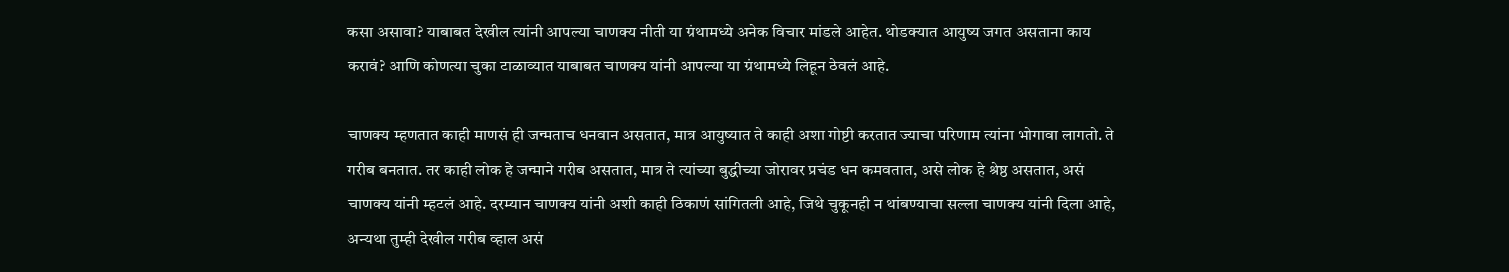कसा असावा? याबाबत देखील त्यांनी आपल्या चाणक्य नीती या ग्रंथामध्ये अनेक विचार मांडले आहेत. थोडक्यात आयुष्य जगत असताना काय करावं? आणि कोणत्या चुका टाळाव्यात याबाबत चाणक्य यांनी आपल्या या ग्रंथामध्ये लिहून ठेवलं आहे.

चाणक्य म्हणतात काही माणसं ही जन्मताच धनवान असतात, मात्र आयुष्यात ते काही अशा गोष्टी करतात ज्याचा परिणाम त्यांना भोगावा लागतो. ते गरीब बनतात. तर काही लोक हे जन्माने गरीब असतात, मात्र ते त्यांच्या बुद्धीच्या जोरावर प्रचंड धन कमवतात, असे लोक हे श्रेष्ठ असतात, असं चाणक्य यांनी म्हटलं आहे. दरम्यान चाणक्य यांनी अशी काही ठिकाणं सांगितली आहे, जिथे चुकूनही न थांबण्याचा सल्ला चाणक्य यांनी दिला आहे, अन्यथा तुम्ही देखील गरीब व्हाल असं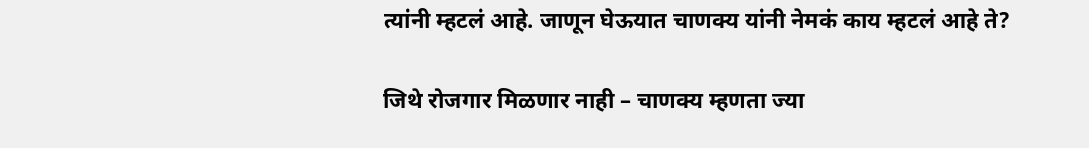त्यांनी म्हटलं आहे. जाणून घेऊयात चाणक्य यांनी नेमकं काय म्हटलं आहे ते?

जिथे रोजगार मिळणार नाही – चाणक्य म्हणता ज्या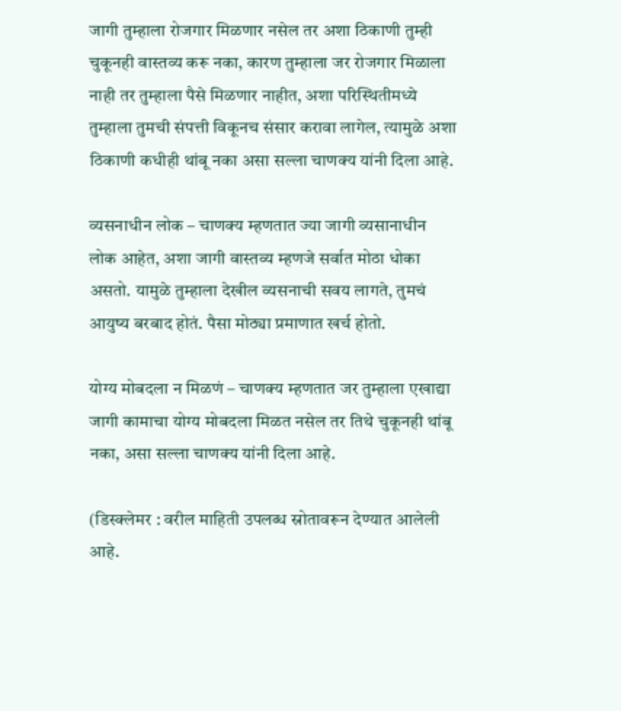जागी तुम्हाला रोजगार मिळणार नसेल तर अशा ठिकाणी तुम्ही चुकूनही वास्तव्य करू नका, कारण तुम्हाला जर रोजगार मिळाला नाही तर तुम्हाला पैसे मिळणार नाहीत, अशा परिस्थितीमध्ये तुम्हाला तुमची संपत्ती विकूनच संसार करावा लागेल, त्यामुळे अशा ठिकाणी कधीही थांबू नका असा सल्ला चाणक्य यांनी दिला आहे.

व्यसनाधीन लोक – चाणक्य म्हणतात ज्या जागी व्यसानाधीन लोक आहेत, अशा जागी वास्तव्य म्हणजे सर्वात मोठा धोका असतो. यामुळे तुम्हाला देखील व्यसनाची सवय लागते, तुमचं आयुष्य बरबाद होतं. पैसा मोठ्या प्रमाणात खर्च होतो.

योग्य मोबदला न मिळणं – चाणक्य म्हणतात जर तुम्हाला एखाद्या जागी कामाचा योग्य मोबदला मिळत नसेल तर तिथे चुकूनही थांबू नका, असा सल्ला चाणक्य यांनी दिला आहे.

(डिस्क्लेमर : वरील माहिती उपलब्ध स्रोतावरून देण्यात आलेली आहे.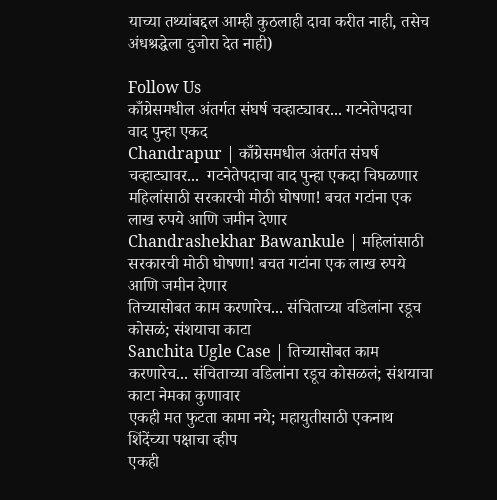याच्या तथ्यांबद्दल आम्ही कुठलाही दावा करीत नाही, तसेच अंधश्रद्धेला दुजोरा देत नाही)

Follow Us
काँग्रेसमधील अंतर्गत संघर्ष चव्हाट्यावर... गटनेतेपदाचा वाद पुन्हा एकद
Chandrapur | काँग्रेसमधील अंतर्गत संघर्ष चव्हाट्यावर...  गटनेतेपदाचा वाद पुन्हा एकदा चिघळणार
महिलांसाठी सरकारची मोठी घोषणा! बचत गटांना एक लाख रुपये आणि जमीन देणार
Chandrashekhar Bawankule | महिलांसाठी सरकारची मोठी घोषणा! बचत गटांना एक लाख रुपये आणि जमीन देणार
तिच्यासोबत काम करणारेच... संचिताच्या वडिलांना रडूच कोसळं; संशयाचा काटा
Sanchita Ugle Case | तिच्यासोबत काम करणारेच... संचिताच्या वडिलांना रडूच कोसळलं; संशयाचा काटा नेमका कुणावार
एकही मत फुटता कामा नये; महायुतीसाठी एकनाथ शिंदेंच्या पक्षाचा व्हीप
एकही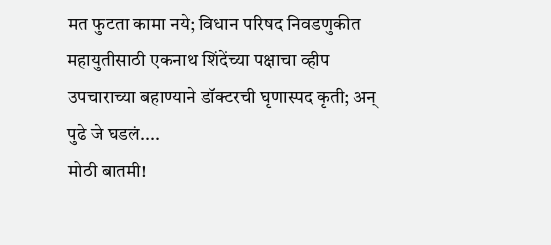मत फुटता कामा नये; विधान परिषद निवडणुकीत महायुतीसाठी एकनाथ शिंदेंच्या पक्षाचा व्हीप
उपचाराच्या बहाण्याने डॉक्टरची घृणास्पद कृती; अन् पुढे जे घडलं....
मोठी बातमी!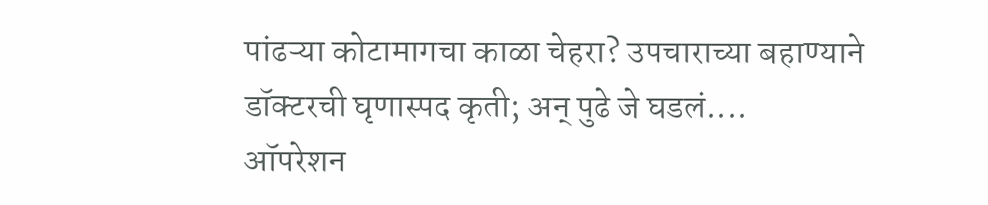पांढऱ्या कोटामागचा काळा चेहरा? उपचाराच्या बहाण्याने डॉक्टरची घृणास्पद कृती; अन् पुढे जे घडलं....
ऑपरेशन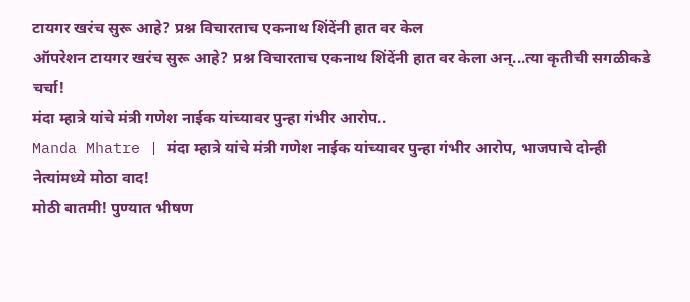टायगर खरंच सुरू आहे? प्रश्न विचारताच एकनाथ शिंदेंनी हात वर केल
ऑपरेशन टायगर खरंच सुरू आहे? प्रश्न विचारताच एकनाथ शिंदेंनी हात वर केला अन्...त्या कृतीची सगळीकडे चर्चा!
मंदा म्हात्रे यांचे मंत्री गणेश नाईक यांच्यावर पुन्हा गंभीर आरोप..
Manda Mhatre | मंदा म्हात्रे यांचे मंत्री गणेश नाईक यांच्यावर पुन्हा गंभीर आरोप, भाजपाचे दोन्ही नेत्यांमध्ये मोठा वाद!
मोठी बातमी! पुण्यात भीषण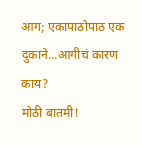आग; एकापाठोपाठ एक दुकाने...आगीचं कारण काय?
मोठी बातमी!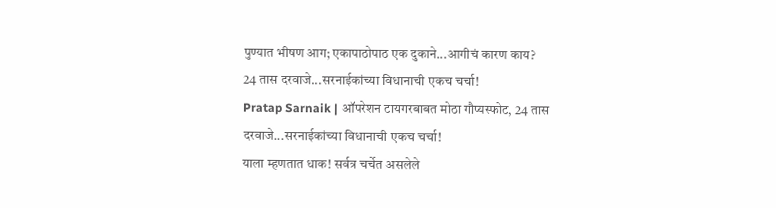पुण्यात भीषण आग; एकापाठोपाठ एक दुकाने...आगीचं कारण काय?
24 तास दरवाजे...सरनाईकांच्या विधानाची एकच चर्चा!
Pratap Sarnaik | ऑपरेशन टायगरबाबत मोठा गौप्यस्फोट, 24 तास दरवाजे...सरनाईकांच्या विधानाची एकच चर्चा!
याला म्हणतात धाक! सर्वत्र चर्चेत असलेले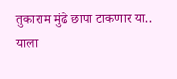तुकाराम मुंढे छापा टाकणार या..
याला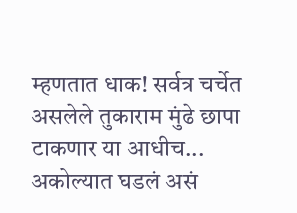म्हणतात धाक! सर्वत्र चर्चेत असलेले तुकाराम मुंढे छापा टाकणार या आधीच... अकोल्यात घडलं असं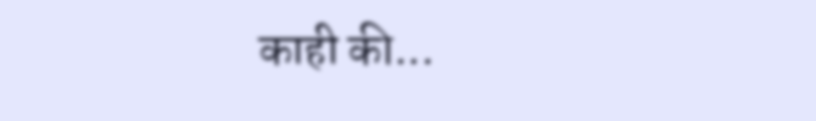काही की...